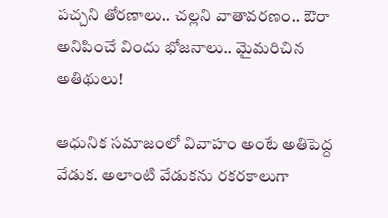పచ్చని తోరణాలు.. చల్లని వాతావరణం.. ఔరా అనిపించే విందు భోజనాలు.. మైమరిచిన అతిథులు!

ఆధునిక సమాజంలో వివాహం అంటే అతిపెద్ద వేడుక. అలాంటి వేడుకను రకరకాలుగా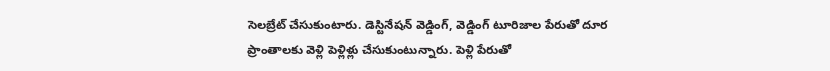సెలబ్రేట్ చేసుకుంటారు. డెస్టినేషన్ వెడ్డింగ్, వెడ్డింగ్ టూరిజాల పేరుతో దూర ప్రాంతాలకు వెళ్లి పెళ్లిళ్లు చేసుకుంటున్నారు. పెళ్లి పేరుతో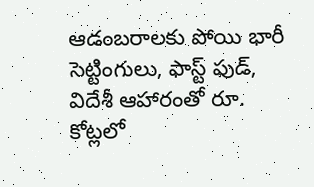ఆడంబరాలకు పోయి భారీ సెట్టింగులు, ఫాస్ట్ ఫుడ్, విదేశీ ఆహారంతో రూ. కోట్లలో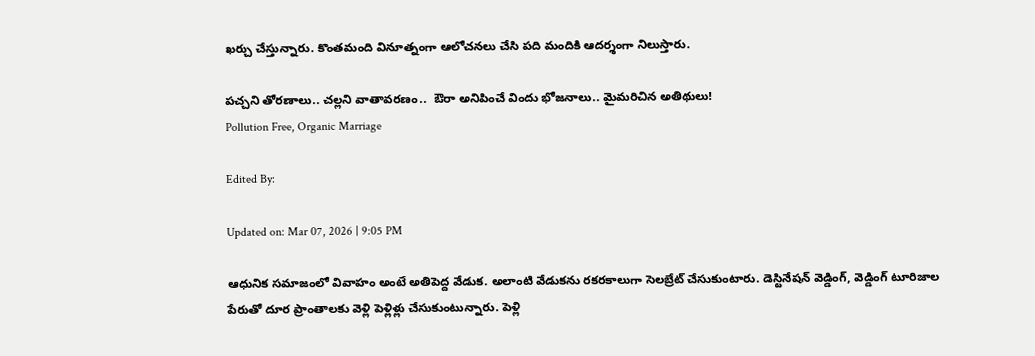ఖర్చు చేస్తున్నారు. కొంతమంది వినూత్నంగా ఆలోచనలు చేసి పది మందికి ఆదర్శంగా నిలుస్తారు.

పచ్చని తోరణాలు.. చల్లని వాతావరణం..  ఔరా అనిపించే విందు భోజనాలు.. మైమరిచిన అతిథులు!
Pollution Free, Organic Marriage

Edited By:

Updated on: Mar 07, 2026 | 9:05 PM

ఆధునిక సమాజంలో వివాహం అంటే అతిపెద్ద వేడుక. అలాంటి వేడుకను రకరకాలుగా సెలబ్రేట్ చేసుకుంటారు. డెస్టినేషన్ వెడ్డింగ్, వెడ్డింగ్ టూరిజాల పేరుతో దూర ప్రాంతాలకు వెళ్లి పెళ్లిళ్లు చేసుకుంటున్నారు. పెళ్లి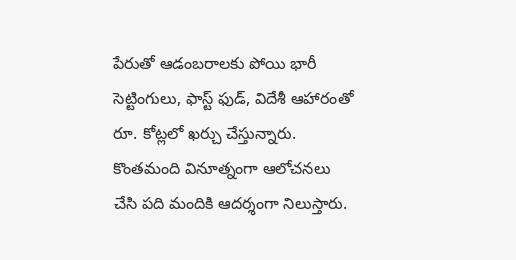పేరుతో ఆడంబరాలకు పోయి భారీ సెట్టింగులు, ఫాస్ట్ ఫుడ్, విదేశీ ఆహారంతో రూ. కోట్లలో ఖర్చు చేస్తున్నారు. కొంతమంది వినూత్నంగా ఆలోచనలు చేసి పది మందికి ఆదర్శంగా నిలుస్తారు.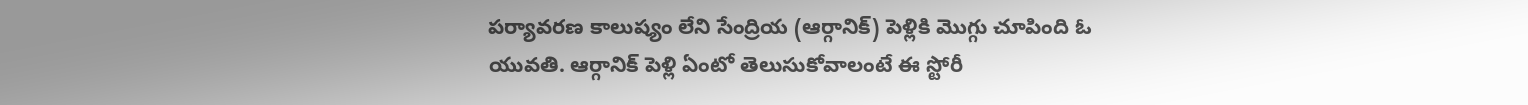పర్యావరణ కాలుష్యం లేని సేంద్రియ (ఆర్గానిక్) పెళ్లికి మొగ్గు చూపింది ఓ యువతి. ఆర్గానిక్ పెళ్లి ఏంటో తెలుసుకోవాలంటే ఈ స్టోరీ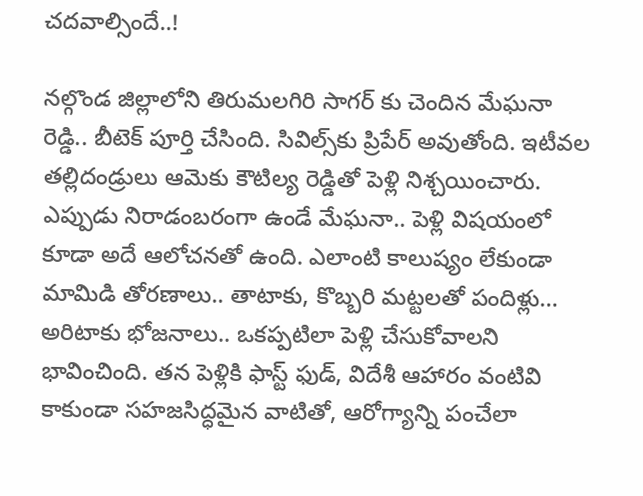చదవాల్సిందే..!

నల్గొండ జిల్లాలోని తిరుమలగిరి సాగర్ కు చెందిన మేఘనా రెడ్డి.. బీటెక్ పూర్తి చేసింది. సివిల్స్‌కు ప్రిపేర్ అవుతోంది. ఇటీవల తల్లిదండ్రులు ఆమెకు కౌటిల్య రెడ్డితో పెళ్లి నిశ్చయించారు. ఎప్పుడు నిరాడంబరంగా ఉండే మేఘనా.. పెళ్లి విషయంలో కూడా అదే ఆలోచనతో ఉంది. ఎలాంటి కాలుష్యం లేకుండా మామిడి తోరణాలు.. తాటాకు, కొబ్బరి మట్టలతో పందిళ్లు… అరిటాకు భోజనాలు.. ఒకప్పటిలా పెళ్లి చేసుకోవాలని భావించింది. తన పెళ్లికి ఫాస్ట్ ఫుడ్, విదేశీ ఆహారం వంటివి కాకుండా సహజసిద్ధమైన వాటితో, ఆరోగ్యాన్ని పంచేలా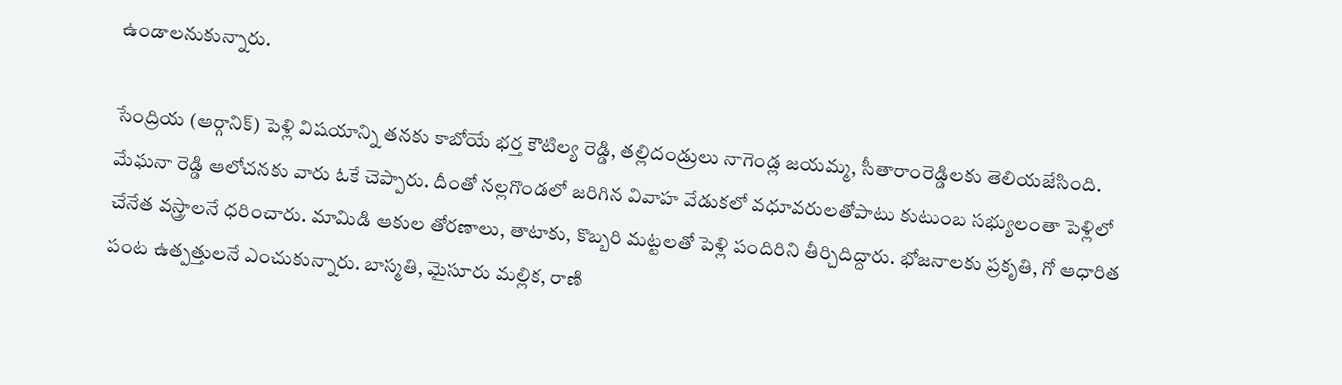ఉండాలనుకున్నారు.

సేంద్రియ (ఆర్గానిక్) పెళ్లి విషయాన్ని తనకు కాబోయే భర్త కౌటిల్య రెడ్డి, తల్లిదండ్రులు నాగెండ్ల జయమ్మ, సీతారాంరెడ్డిలకు తెలియజేసింది. మేఘనా రెడ్డి ఆలోచనకు వారు ఓకే చెప్పారు. దీంతో నల్లగొండలో జరిగిన వివాహ వేడుకలో వధూవరులతోపాటు కుటుంబ సభ్యులంతా పెళ్లిలో చేనేత వస్త్రాలనే ధరించారు. మామిడి ఆకుల తోరణాలు, తాటాకు, కొబ్బరి మట్టలతో పెళ్లి పందిరిని తీర్చిదిద్దారు. భోజనాలకు ప్రకృతి, గో ఆధారిత పంట ఉత్పత్తులనే ఎంచుకున్నారు. బాస్మతి, మైసూరు మల్లిక, రాణి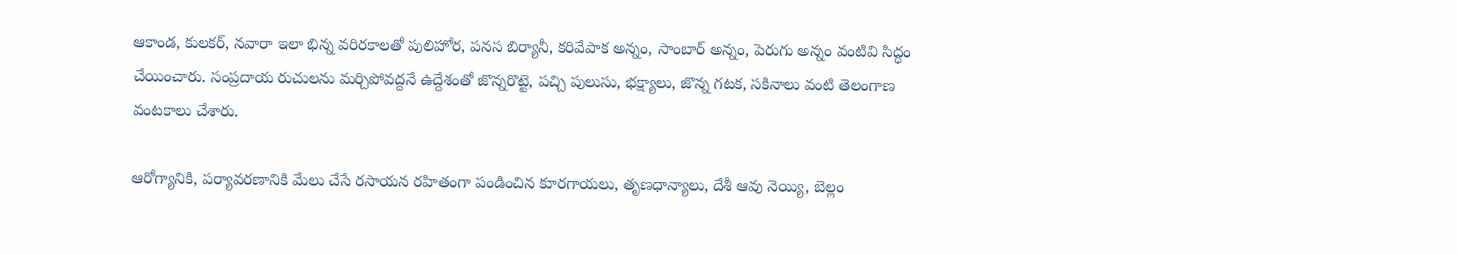ఆకాండ, కులకర్, నవారా ఇలా భిన్న వరిరకాలతో పులిహోర, పనస బిర్యానీ, కరివేపాక అన్నం, సాంబార్ అన్నం, పెరుగు అన్నం వంటివి సిద్ధం చేయించారు. సంప్రదాయ రుచులను మర్చిపోవద్దనే ఉద్దేశంతో జొన్నరొట్టె, పచ్చి పులుసు, భక్ష్యాలు, జొన్న గటక, సకినాలు వంటి తెలంగాణ వంటకాలు చేశారు.

ఆరోగ్యానికి, పర్యావరణానికి మేలు చేసే రసాయన రహితంగా పండించిన కూరగాయలు, తృణధాన్యాలు, దేశీ ఆవు నెయ్యి, బెల్లం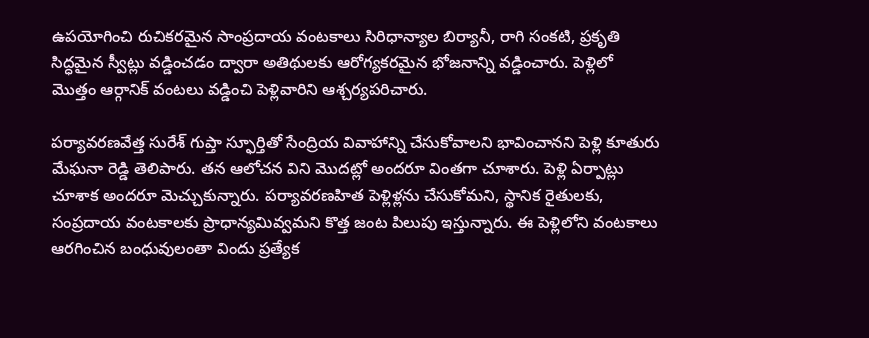ఉపయోగించి రుచికరమైన సాంప్రదాయ వంటకాలు సిరిధాన్యాల బిర్యానీ, రాగి సంకటి, ప్రకృతి సిద్ధమైన స్వీట్లు వడ్డించడం ద్వారా అతిథులకు ఆరోగ్యకరమైన భోజనాన్ని వడ్డించారు. పెళ్లిలో మొత్తం ఆర్గానిక్ వంటలు వడ్డించి పెళ్లివారిని ఆశ్చర్యపరిచారు.

పర్యావరణవేత్త సురేశ్ గుప్తా స్ఫూర్తితో సేంద్రియ వివాహాన్ని చేసుకోవాలని భావించానని పెళ్లి కూతురు మేఘనా రెడ్డి తెలిపారు. తన ఆలోచన విని మొదట్లో అందరూ వింతగా చూశారు. పెళ్లి ఏర్పాట్లు చూశాక అందరూ మెచ్చుకున్నారు. పర్యావరణహిత పెళ్లిళ్లను చేసుకోమని, స్థానిక రైతులకు, సంప్రదాయ వంటకాలకు ప్రాధాన్యమివ్వమని కొత్త జంట పిలుపు ఇస్తున్నారు. ఈ పెళ్లిలోని వంటకాలు ఆరగించిన బంధువులంతా విందు ప్రత్యేక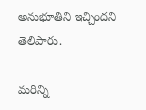అనుభూతిని ఇచ్చిందని తెలిపారు.

మరిన్ని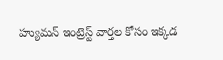హ్యుమన్ ఇంట్రెస్ట్ వార్తల కోసం ఇక్కడ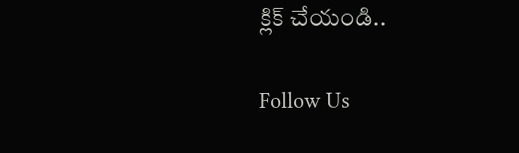క్లిక్ చేయండి..

Follow Us